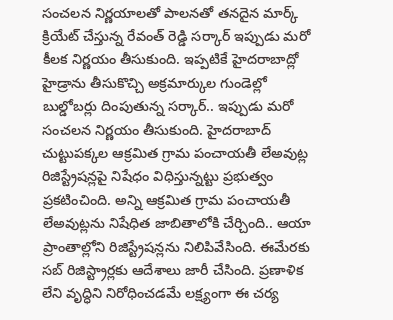సంచలన నిర్ణయాలతో పాలనతో తనదైన మార్క్ క్రియేట్ చేస్తున్న రేవంత్ రెడ్డి సర్కార్ ఇప్పుడు మరో కీలక నిర్ణయం తీసుకుంది. ఇప్పటికే హైదరాబాద్లో హైడ్రాను తీసుకొచ్చి అక్రమార్కుల గుండెల్లో బుల్డోబర్లు దింపుతున్న సర్కార్.. ఇప్పుడు మరో సంచలన నిర్ణయం తీసుకుంది. హైదరాబాద్ చుట్టుపక్కల ఆక్రమిత గ్రామ పంచాయతీ లేఅవుట్ల రిజిస్ట్రేషన్లపై నిషేధం విధిస్తున్నట్టు ప్రభుత్వం ప్రకటించింది. అన్ని ఆక్రమిత గ్రామ పంచాయతీ లేఅవుట్లను నిషేధిత జాబితాలోకి చేర్చింది.. ఆయా ప్రాంతాల్లోని రిజిస్ట్రేషన్లను నిలిపివేసింది. ఈమేరకు సబ్ రిజిస్ట్రార్లకు ఆదేశాలు జారీ చేసింది. ప్రణాళిక లేని వృద్ధిని నిరోధించడమే లక్ష్యంగా ఈ చర్య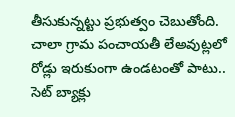తీసుకున్నట్టు ప్రభుత్వం చెబుతోంది. చాలా గ్రామ పంచాయతీ లేఅవుట్లలో రోడ్లు ఇరుకుంగా ఉండటంతో పాటు.. సెట్ బ్యాక్లు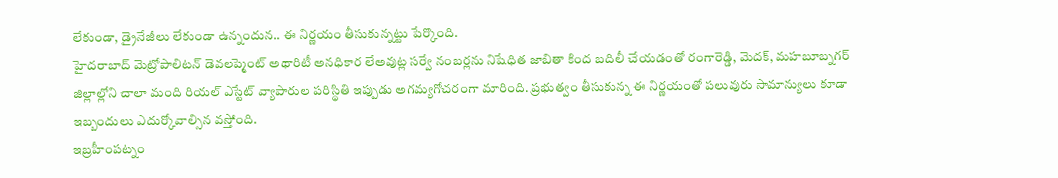లేకుండా, డ్రైనేజీలు లేకుండా ఉన్నందున.. ఈ నిర్ణయం తీసుకున్నట్టు పేర్కొంది.
హైదరాబాద్ మెట్రోపాలిటన్ డెవలప్మెంట్ అథారిటీ అనధికార లేఅవుట్ల సర్వే నంబర్లను నిషేధిత జాబితా కింద బదిలీ చేయడంతో రంగారెడ్డి, మెదక్, మహబూబ్నగర్ జిల్లాల్లోని చాలా మంది రియల్ ఎస్టేట్ వ్యాపారుల పరిస్థితి ఇప్పుడు అగమ్యగోచరంగా మారింది. ప్రభుత్వం తీసుకున్న ఈ నిర్ణయంతో పలువురు సామాన్యులు కూడా ఇబ్బందులు ఎదుర్కోవాల్సిన వస్తోంది.
ఇబ్రహీంపట్నం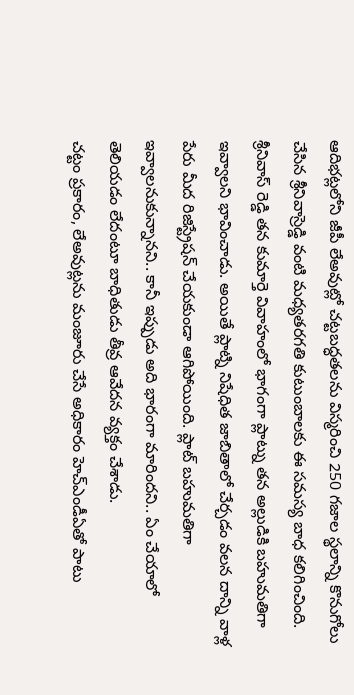ఆదిభట్లలోని జీపీ లేఅవుట్లో చట్టబద్ధతలను విస్మరించి 250 గజాల స్థలాన్ని కొనుగోలు చేసిన శ్రీనివాస్రెడ్డి వంటి మధ్యతరగతి కుటుంబాలకు ఈ సమస్య బాధ కలిగించింది. శ్రీనివాస్ రెడ్డి తన కుమార్తె వివాహంలో భాగంగా ప్లాట్ను తన అల్లుడికి బహుమతిగా ఇవ్వాలని భావించాడు. అయితే ప్లాట్ని నిషేధిత జాబితాలో చేర్చడం వలన దాన్ని వాళ్ల పేరు మీద రిజిస్ట్రేషన్ చేయకుండా ఆగిపోయింది. ప్లాట్ బహుమతిగా ఇవ్వాలనుకున్నానని.. కానీ ఇప్పుడు అది భారంగా మారిందని.. ఏం చేయాలో తెలియడం లేదంటూ బాధితుడు తీవ్ర ఆవేదన వ్యక్తం చేశాడు.
చట్టం ప్రకారం, లేఅవుట్లను మంజూరు చేసే అధికారం హెచ్ఎండీఏతో పాటు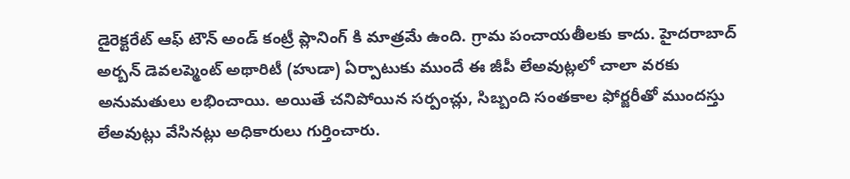డైరెక్టరేట్ ఆఫ్ టౌన్ అండ్ కంట్రీ ప్లానింగ్ కి మాత్రమే ఉంది. గ్రామ పంచాయతీలకు కాదు. హైదరాబాద్ అర్బన్ డెవలప్మెంట్ అథారిటీ (హుడా) ఏర్పాటుకు ముందే ఈ జీపీ లేఅవుట్లలో చాలా వరకు అనుమతులు లభించాయి. అయితే చనిపోయిన సర్పంచ్లు, సిబ్బంది సంతకాల ఫోర్జరీతో ముందస్తు లేఅవుట్లు వేసినట్లు అధికారులు గుర్తించారు.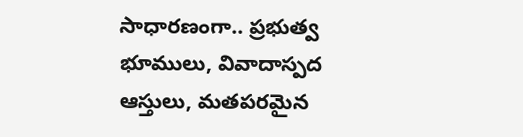సాధారణంగా.. ప్రభుత్వ భూములు, వివాదాస్పద ఆస్తులు, మతపరమైన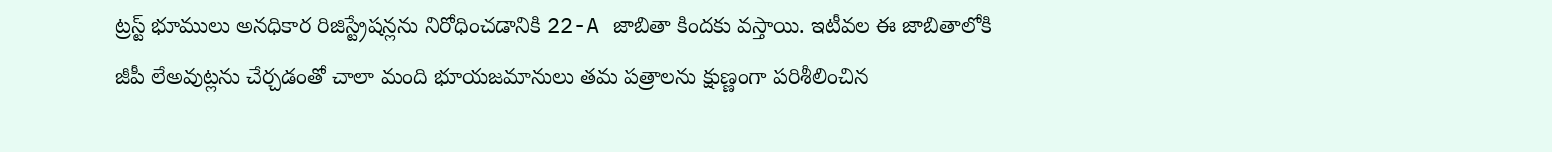ట్రస్ట్ భూములు అనధికార రిజిస్ట్రేషన్లను నిరోధించడానికి 22-A జాబితా కిందకు వస్తాయి. ఇటీవల ఈ జాబితాలోకి జీపీ లేఅవుట్లను చేర్చడంతో చాలా మంది భూయజమానులు తమ పత్రాలను క్షుణ్ణంగా పరిశీలించిన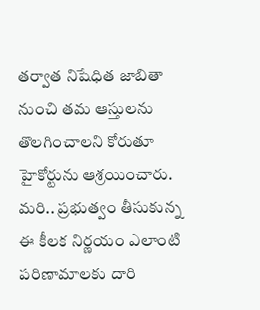తర్వాత నిషేధిత జాబితా నుంచి తమ ఆస్తులను తొలగించాలని కోరుతూ హైకోర్టును ఆశ్రయించారు. మరి.. ప్రభుత్వం తీసుకున్న ఈ కీలక నిర్ణయం ఎలాంటి పరిణామాలకు దారి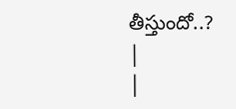తీస్తుందో..?
|
|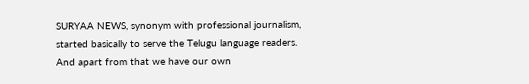SURYAA NEWS, synonym with professional journalism, started basically to serve the Telugu language readers. And apart from that we have our own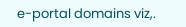e-portal domains viz,.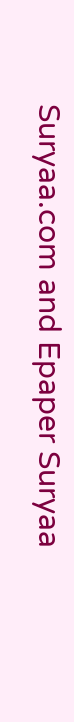Suryaa.com and Epaper Suryaa